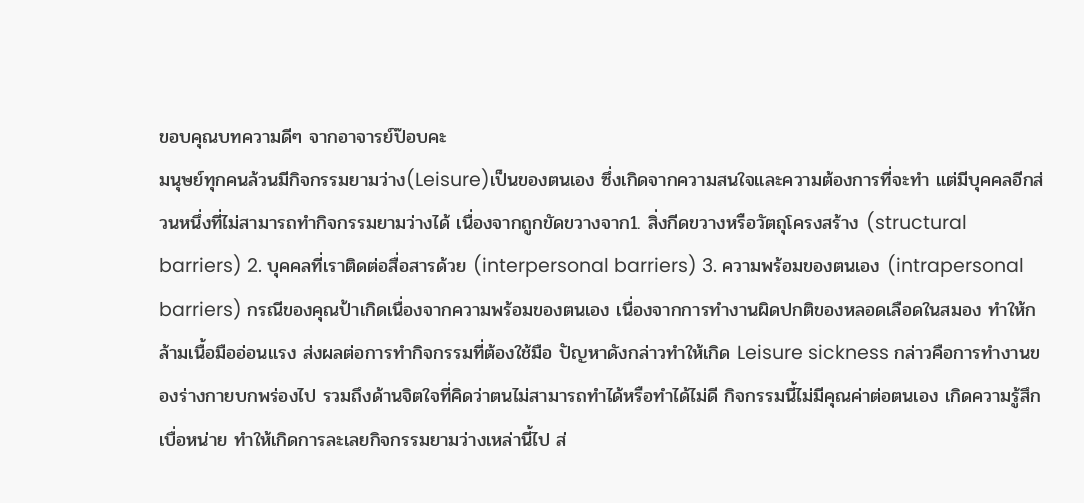ขอบคุณบทความดีๆ จากอาจารย์ป๊อบคะ
มนุษย์ทุกคนล้วนมีกิจกรรมยามว่าง(Leisure)เป็นของตนเอง ซึ่งเกิดจากความสนใจและความต้องการที่จะทำ แต่มีบุคคลอีกส่วนหนึ่งที่ไม่สามารถทำกิจกรรมยามว่างได้ เนื่องจากถูกขัดขวางจาก1. สิ่งกีดขวางหรือวัตถุโครงสร้าง (structural barriers) 2. บุคคลที่เราติดต่อสื่อสารด้วย (interpersonal barriers) 3. ความพร้อมของตนเอง (intrapersonal barriers) กรณีของคุณป้าเกิดเนื่องจากความพร้อมของตนเอง เนื่องจากการทำงานผิดปกติของหลอดเลือดในสมอง ทำให้กล้ามเนื้อมืออ่อนแรง ส่งผลต่อการทำกิจกรรมที่ต้องใช้มือ ปัญหาดังกล่าวทำให้เกิด Leisure sickness กล่าวคือการทำงานของร่างกายบกพร่องไป รวมถึงด้านจิตใจที่คิดว่าตนไม่สามารถทำได้หรือทำได้ไม่ดี กิจกรรมนี้ไม่มีคุณค่าต่อตนเอง เกิดความรู้สึกเบื่อหน่าย ทำให้เกิดการละเลยกิจกรรมยามว่างเหล่านี้ไป ส่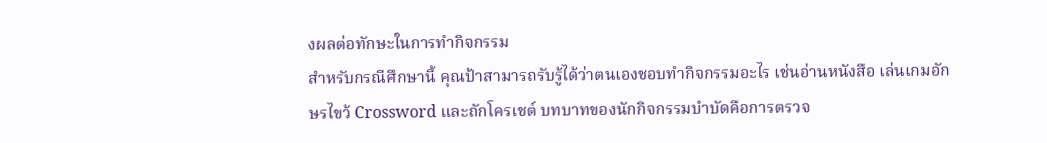งผลต่อทักษะในการทำกิจกรรม
สำหรับกรณีศึกษานี้ คุณป้าสามารถรับรู้ได้ว่าตนเองชอบทำกิจกรรมอะไร เช่นอ่านหนังสือ เล่นเกมอักษรไขว้ Crossword และถักโครเชต์ บทบาทของนักกิจกรรมบำบัดคือการตรวจ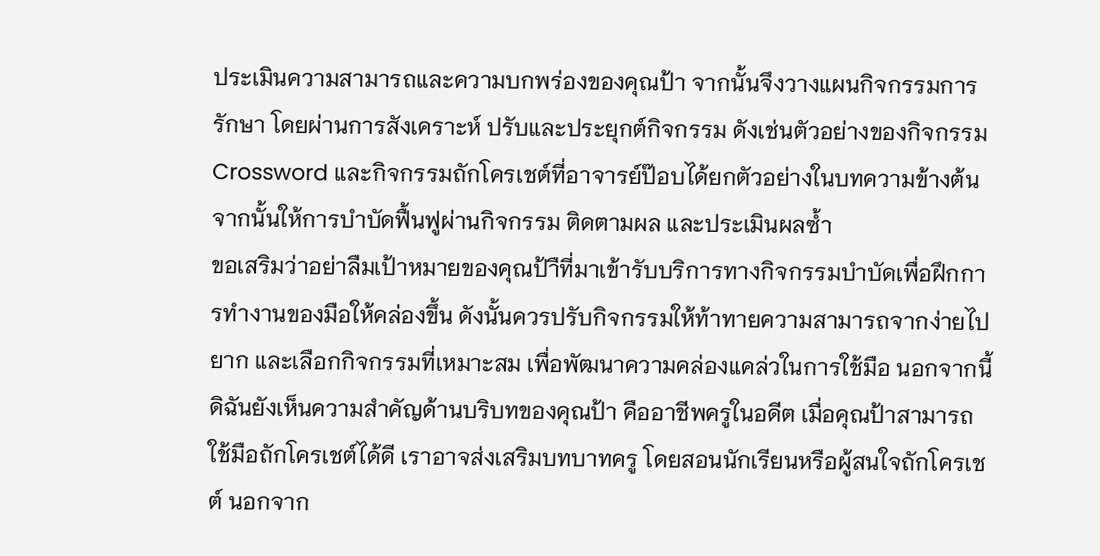ประเมินความสามารถและความบกพร่องของคุณป้า จากนั้นจึงวางแผนกิจกรรมการรักษา โดยผ่านการสังเคราะห์ ปรับและประยุกต์กิจกรรม ดังเช่นตัวอย่างของกิจกรรมCrossword และกิจกรรมถักโครเชต์ที่อาจารย์ป๊อบได้ยกตัวอย่างในบทความข้างต้น จากนั้นให้การบำบัดฟื้นฟูผ่านกิจกรรม ติดตามผล และประเมินผลซ้ำ
ขอเสริมว่าอย่าลืมเป้าหมายของคุณป้าืที่มาเข้ารับบริการทางกิจกรรมบำบัดเพื่อฝึกการทำงานของมือให้คล่องขึ้น ดังนั้นควรปรับกิจกรรมให้ท้าทายความสามารถจากง่ายไปยาก และเลือกกิจกรรมที่เหมาะสม เพื่อพัฒนาความคล่องแคล่วในการใช้มือ นอกจากนี้ดิฉันยังเห็นความสำคัญด้านบริบทของคุณป้า คืออาชีพครูในอดีต เมื่อคุณป้าสามารถใช้มือถักโครเชต์ได้ดี เราอาจส่งเสริมบทบาทครู โดยสอนนักเรียนหรือผู้สนใจถักโครเชต์ นอกจาก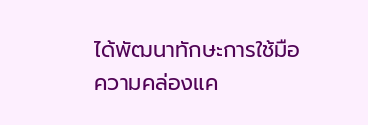ได้พัฒนาทักษะการใช้มือ ความคล่องแค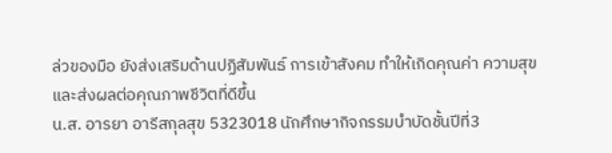ล่วของมือ ยังส่งเสริมด้านปฏิสัมพันธ์ การเข้าสังคม ทำให้เกิดคุณค่า ความสุข และส่งผลต่อคุณภาพชีวิตที่ดีขึ้น
น.ส. อารยา อารีสกุลสุข 5323018 นักศึกษากิจกรรมบำบัดชั้นปีที่3